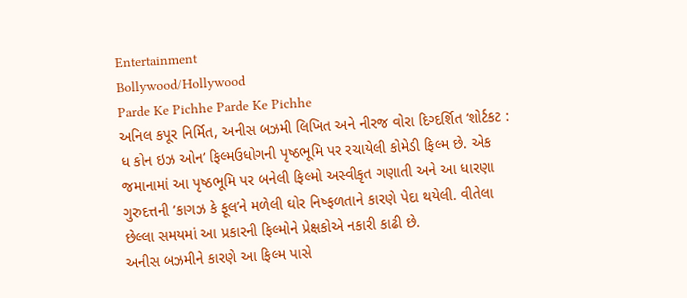Entertainment
Bollywood/Hollywood
Parde Ke Pichhe Parde Ke Pichhe
અનિલ કપૂર નિર્મિત, અનીસ બઝમી લિખિત અને નીરજ વોરા દિગ્દર્શિત ‘શોર્ટકટ : ધ કોન ઇઝ ઓન’ ફિલ્મઉધોગની પૃષ્ઠભૂમિ પર રચાયેલી કોમેડી ફિલ્મ છે. એક જમાનામાં આ પૃષ્ઠભૂમિ પર બનેલી ફિલ્મો અસ્વીકૃત ગણાતી અને આ ધારણા ગુરુદત્તની ‘કાગઝ કે ફૂલ’ને મળેલી ઘોર નિષ્ફળતાને કારણે પેદા થયેલી. વીતેલા છેલ્લા સમયમાં આ પ્રકારની ફિલ્મોને પ્રેક્ષકોએ નકારી કાઢી છે.
અનીસ બઝમીને કારણે આ ફિલ્મ પાસે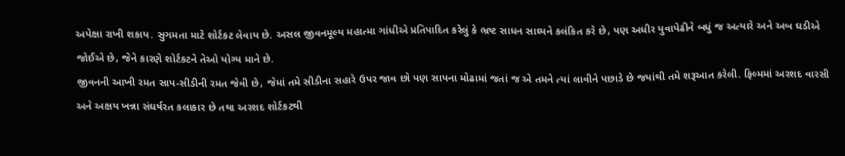અપેક્ષા રાખી શકાય. સુગમતા માટે શોર્ટકટ લેવાય છે. અસલ જીવનમૂલ્ય મહાત્મા ગાંધીએ પ્રતિપાદિત કરેલું કે ભ્રષ્ટ સાધન સાઘ્યને કલંકિત કરે છે, પણ અધીર યુવાપેઢીને બધું જ અત્યારે અને અબ ઘડીએ જોઈએ છે, જેને કારણે શોર્ટકટને તેઓ યોગ્ય માને છે.
જીવનની આખી રમત સાપ-સીડીની રમત જેવી છે, જેમાં તમે સીડીના સહારે ઉપર જાવ છો પણ સાપના મોઢામાં જતાં જ એ તમને ત્યાં લાવીને પછાડે છે જયાંથી તમે શરૂઆત કરેલી. ફિલ્મમાં અરશદ વારસી અને અક્ષય ખન્ના સંઘર્ષરત કલાકાર છે તથા અરશદ શોર્ટકટથી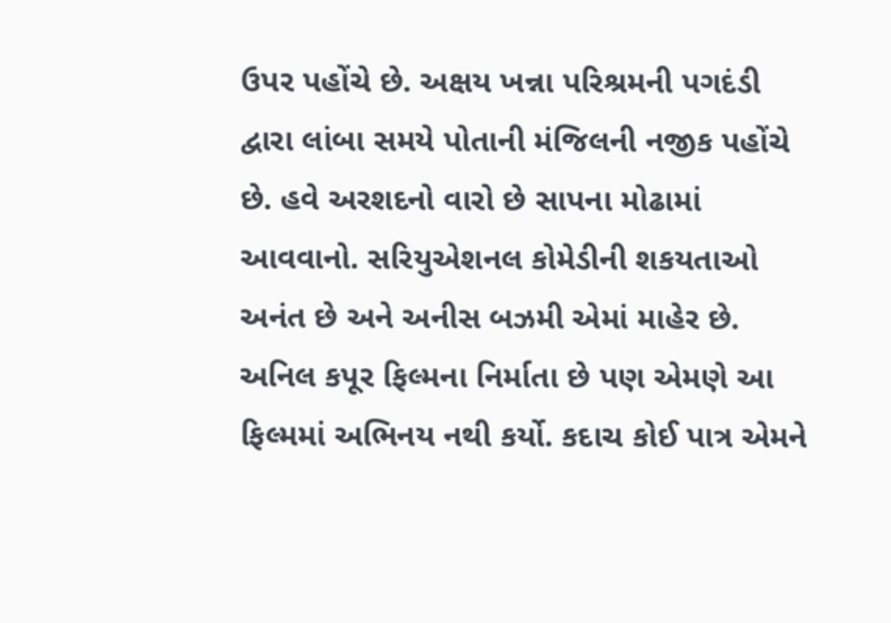ઉપર પહોંચે છે. અક્ષય ખન્ના પરિશ્રમની પગદંડી દ્વારા લાંબા સમયે પોતાની મંજિલની નજીક પહોંચે છે. હવે અરશદનો વારો છે સાપના મોઢામાં આવવાનો. સરિયુએશનલ કોમેડીની શકયતાઓ અનંત છે અને અનીસ બઝમી એમાં માહેર છે.
અનિલ કપૂર ફિલ્મના નિર્માતા છે પણ એમણે આ ફિલ્મમાં અભિનય નથી કર્યો. કદાચ કોઈ પાત્ર એમને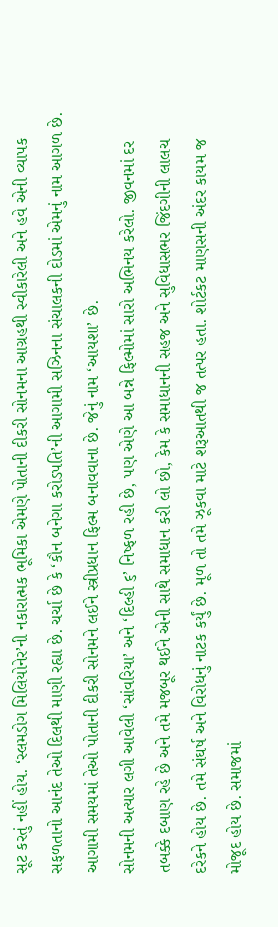સૂટ કરતું નહીં હોય. ‘સ્લમડોગ મિલિયોનેર’ની નકારાત્મક ભૂમિકા એમણે પોતાની દીકરી સોનમના આગ્રહથી સ્વીકારેલી અને હવે એની વ્યાપક સફળતાનો આનંદ તેઓ દિલથી માણી રહ્યા છે. ચર્ચા છે કે ‘કૌન બનેગા કરોડપતિ’ની આગામી સઝિનના સંચાલકની દોડમાં એમનું નામ આગળ છે. આગામી સમયમાં તેઓ પોતાની દીકરી સોનમને લઈને સ્ત્રીપ્રધાન ફિલ્મ બનાવવાના છે. જેનું નામ ‘આયશા’ છે.
સોનમની અત્યાર લગી આવેલી ‘સાંવરિયા’ અને ‘દિલ્હી ૬’ નિષ્ફળ રહી છે, પણ એણે આ બન્ને ફિલ્મોમાં સારો અભિનય કરેલો. જીવનમાં દર તબક્કે દબાણ રહે છે અને તમે મજબૂર થઈને એની સાથે સમાધાન કરી લો છો, કેમ કે સમાધાનની સહજ અને સુવિધાસભર જિંદગીની લાલચ દરેકને હોય છે. તમે સંઘર્ષ અને વિરોધનું નાટક કર્યું છે. મૂળ તો તમે ઝૂકવા માટે શરૂઆતથી જ તત્પર હતા. શોર્ટકટ માણસની અંદર કાયમ જ મોજૂદ હોય છે. સમાજમાં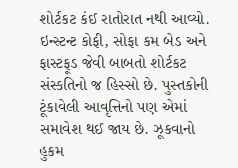શોર્ટકટ કંઈ રાતોરાત નથી આવ્યો.
ઇન્સ્ટન્ટ કોફી, સોફા કમ બેડ અને ફાસ્ટફૂડ જેવી બાબતો શોર્ટકટ સંસ્કતિનો જ હિસ્સો છે. પુસ્તકોની ટૂંકાવેલી આવૃત્તિનો પણ એમાં સમાવેશ થઈ જાય છે. ઝૂકવાનો હુકમ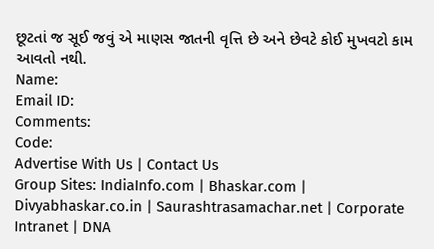છૂટતાં જ સૂઈ જવું એ માણસ જાતની વૃત્તિ છે અને છેવટે કોઈ મુખવટો કામ આવતો નથી.
Name:
Email ID:
Comments:
Code:
Advertise With Us | Contact Us
Group Sites: IndiaInfo.com | Bhaskar.com | Divyabhaskar.co.in | Saurashtrasamachar.net | Corporate Intranet | DNA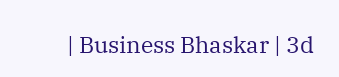| Business Bhaskar | 3d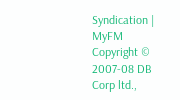Syndication | MyFM
Copyright © 2007-08 DB Corp ltd.,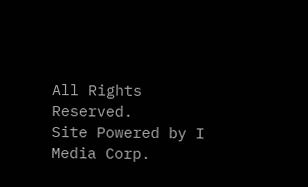All Rights Reserved.
Site Powered by I Media Corp.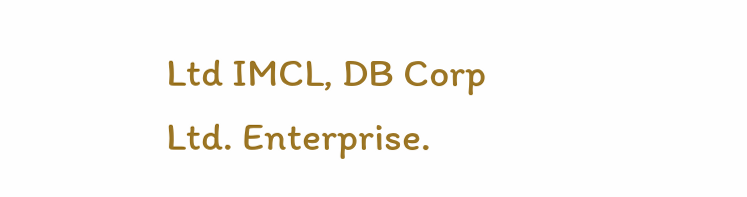Ltd IMCL, DB Corp Ltd. Enterprise.